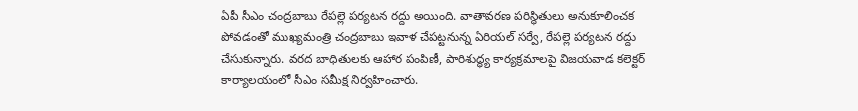ఏపీ సీఎం చంద్రబాబు రేపల్లె పర్యటన రద్దు అయింది. వాతావరణ పరిస్థితులు అనుకూలించక పోవడంతో ముఖ్యమంత్రి చంద్రబాబు ఇవాళ చేపట్టనున్న ఏరియల్ సర్వే, రేపల్లె పర్యటన రద్దు చేసుకున్నారు. వరద బాధితులకు ఆహార పంపిణీ, పారిశుద్ధ్య కార్యక్రమాలపై విజయవాడ కలెక్టర్ కార్యాలయంలో సీఎం సమీక్ష నిర్వహించారు.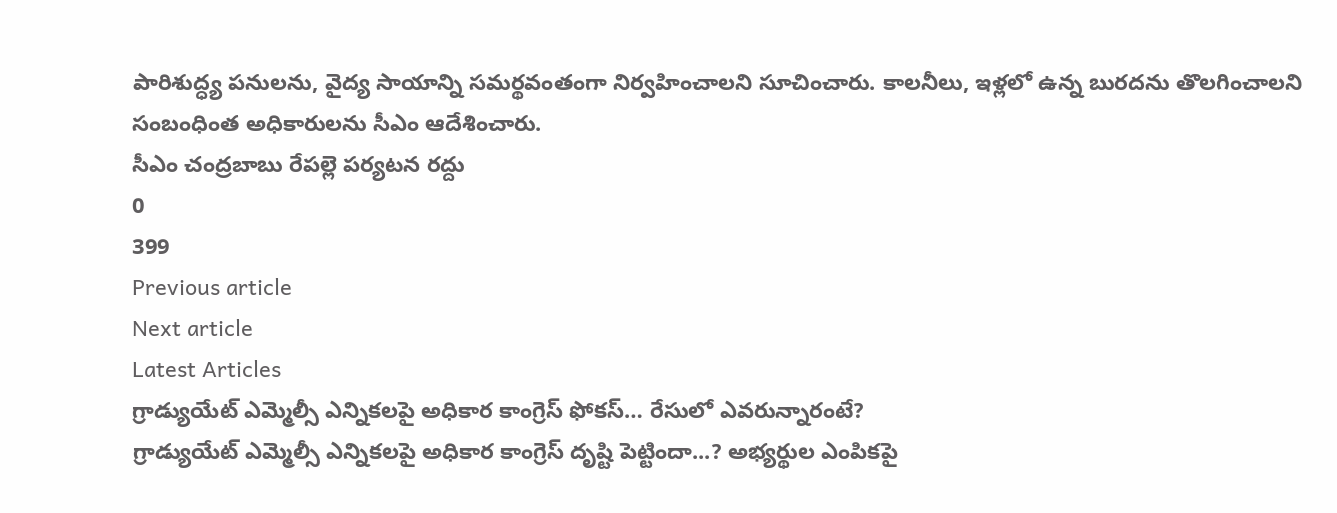పారిశుద్ధ్య పనులను, వైద్య సాయాన్ని సమర్థవంతంగా నిర్వహించాలని సూచించారు. కాలనీలు, ఇళ్లలో ఉన్న బురదను తొలగించాలని సంబంధింత అధికారులను సీఎం ఆదేశించారు.
సీఎం చంద్రబాబు రేపల్లె పర్యటన రద్దు
0
399
Previous article
Next article
Latest Articles
గ్రాడ్యుయేట్ ఎమ్మెల్సీ ఎన్నికలపై అధికార కాంగ్రెస్ ఫోకస్… రేసులో ఎవరున్నారంటే?
గ్రాడ్యుయేట్ ఎమ్మెల్సీ ఎన్నికలపై అధికార కాంగ్రెస్ దృష్టి పెట్టిందా...? అభ్యర్థుల ఎంపికపై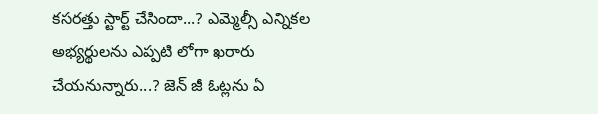కసరత్తు స్టార్ట్ చేసిందా...? ఎమ్మెల్సీ ఎన్నికల అభ్యర్థులను ఎప్పటి లోగా ఖరారు చేయనున్నారు...? జెన్ జీ ఓట్లను ఏ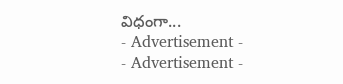విధంగా...
- Advertisement -
- Advertisement -